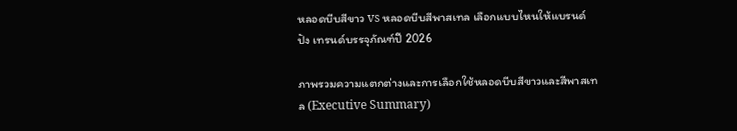หลอดบีบสีขาว vs หลอดบีบสีพาสเทล เลือกแบบไหนให้แบรนด์ปัง เทรนด์บรรจุภัณฑ์ปี 2026

ภาพรวมความแตกต่างและการเลือกใช้หลอดบีบสีขาวและสีพาสเทล (Executive Summary)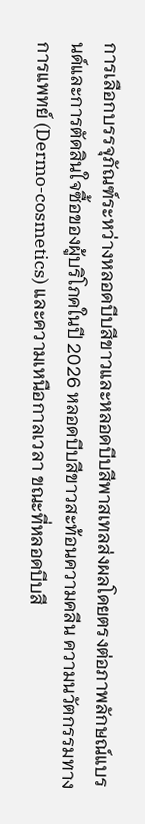การเลือกบรรจุภัณฑ์ระหว่างหลอดบีบสีขาวและหลอดบีบสีพาสเทลส่งผลโดยตรงต่อภาพลักษณ์แบรนด์และการตัดสินใจซื้อของผู้บริโภคในปี 2026 หลอดบีบสีขาวสะท้อนความคลีน ความนวัตกรรมทางการแพทย์ (Dermo-cosmetics) และความเหนือกาลเวลา ขณะที่หลอดบีบสี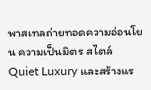พาสเทลถ่ายทอดความอ่อนโยน ความเป็นมิตร สไตล์ Quiet Luxury และสร้างแร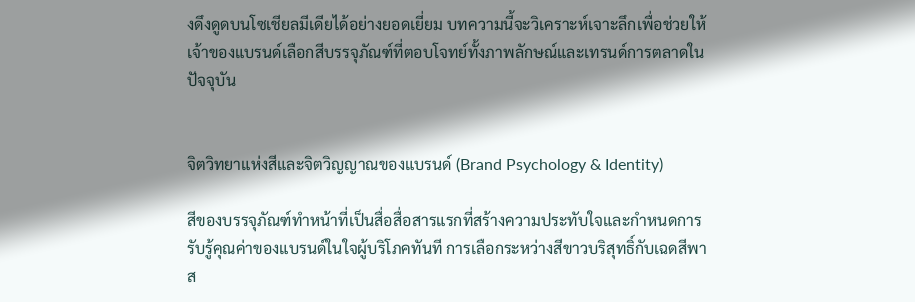งดึงดูดบนโซเชียลมีเดียได้อย่างยอดเยี่ยม บทความนี้จะวิเคราะห์เจาะลึกเพื่อช่วยให้เจ้าของแบรนด์เลือกสีบรรจุภัณฑ์ที่ตอบโจทย์ทั้งภาพลักษณ์และเทรนด์การตลาดในปัจจุบัน


จิตวิทยาแห่งสีและจิตวิญญาณของแบรนด์ (Brand Psychology & Identity)

สีของบรรจุภัณฑ์ทำหน้าที่เป็นสื่อสื่อสารแรกที่สร้างความประทับใจและกำหนดการรับรู้คุณค่าของแบรนด์ในใจผู้บริโภคทันที การเลือกระหว่างสีขาวบริสุทธิ์กับเฉดสีพาส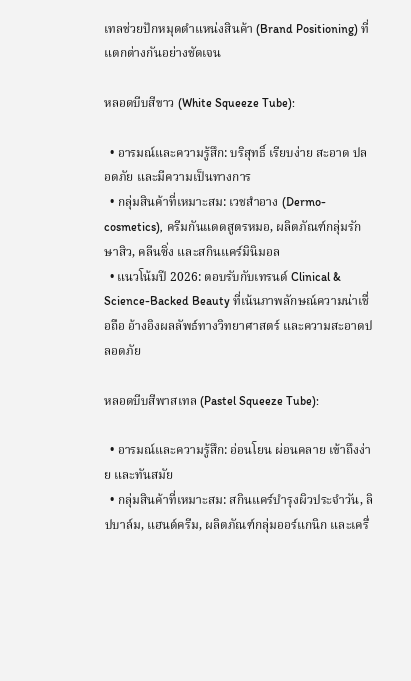เทลช่วยปักหมุดตำแหน่งสินค้า (Brand Positioning) ที่แตกต่างกันอย่างชัดเจน

หลอดบีบสีขาว (White Squeeze Tube):

  • อารมณ์และความรู้สึก: บริสุทธิ์ เรียบง่าย สะอาด ปลอดภัย และมีความเป็นทางการ
  • กลุ่มสินค้าที่เหมาะสม: เวชสำอาง (Dermo-cosmetics), ครีมกันแดดสูตรหมอ, ผลิตภัณฑ์กลุ่มรักษาสิว, คลีนซิ่ง และสกินแคร์มินิมอล
  • แนวโน้มปี 2026: ตอบรับกับเทรนด์ Clinical & Science-Backed Beauty ที่เน้นภาพลักษณ์ความน่าเชื่อถือ อ้างอิงผลลัพธ์ทางวิทยาศาสตร์ และความสะอาดปลอดภัย

หลอดบีบสีพาสเทล (Pastel Squeeze Tube):

  • อารมณ์และความรู้สึก: อ่อนโยน ผ่อนคลาย เข้าถึงง่าย และทันสมัย
  • กลุ่มสินค้าที่เหมาะสม: สกินแคร์บำรุงผิวประจำวัน, ลิปบาล์ม, แฮนด์ครีม, ผลิตภัณฑ์กลุ่มออร์แกนิก และเครื่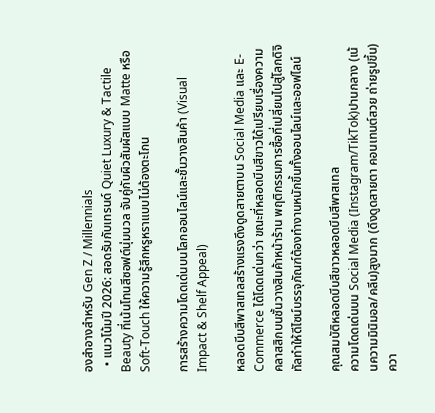องสำอางสำหรับ Gen Z / Millennials
  • แนวโน้มปี 2026: สอดรับกับเทรนด์ Quiet Luxury & Tactile Beauty ที่เน้นโทนสีซอฟต์นุ่มนวล จับคู่กับผิวสัมผัสแบบ Matte หรือ Soft-Touch ให้ความรู้สึกหรูหราแบบไม่ต้องตะโกน

การสร้างความโดดเด่นบนโลกออนไลน์และชั้นวางสินค้า (Visual Impact & Shelf Appeal)

หลอดบีบสีพาสเทลสร้างแรงดึงดูดสายตาบน Social Media และ E-Commerce ได้โดดเด่นกว่า ขณะที่หลอดบีบสีขาวได้เปรียบเรื่องความคลาสสิกบนชั้นวางสินค้าหน้าร้าน พฤติกรรมการซื้อที่เปลี่ยนไปสู่โลกดิจิทัลทำให้ดีไซน์บรรจุภัณฑ์ต้องทำงานหนักขึ้นทั้งออนไลน์และออฟไลน์

คุณสมบัติหลอดบีบสีขาวหลอดบีบสีพาสเทล
ความโดดเด่นบน Social Media (Instagram/TikTok)ปานกลาง (เน้นความมินิมอล/คลีน)สูงมาก (ดึงดูดสายตา คอนเทนต์สวย ถ่ายรูปขึ้น)
ควา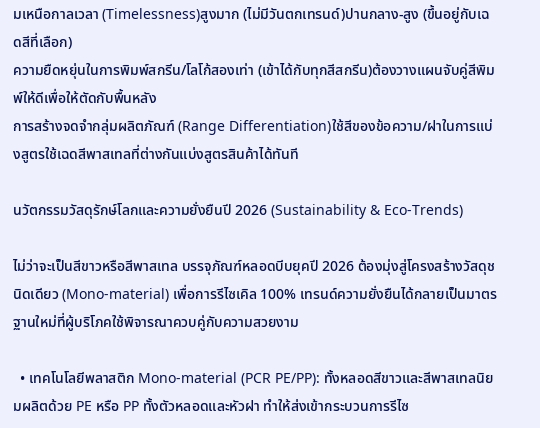มเหนือกาลเวลา (Timelessness)สูงมาก (ไม่มีวันตกเทรนด์)ปานกลาง-สูง (ขึ้นอยู่กับเฉดสีที่เลือก)
ความยืดหยุ่นในการพิมพ์สกรีน/โลโก้สองเท่า (เข้าได้กับทุกสีสกรีน)ต้องวางแผนจับคู่สีพิมพ์ให้ดีเพื่อให้ตัดกับพื้นหลัง
การสร้างจดจำกลุ่มผลิตภัณฑ์ (Range Differentiation)ใช้สีของข้อความ/ฝาในการแบ่งสูตรใช้เฉดสีพาสเทลที่ต่างกันแบ่งสูตรสินค้าได้ทันที

นวัตกรรมวัสดุรักษ์โลกและความยั่งยืนปี 2026 (Sustainability & Eco-Trends)

ไม่ว่าจะเป็นสีขาวหรือสีพาสเทล บรรจุภัณฑ์หลอดบีบยุคปี 2026 ต้องมุ่งสู่โครงสร้างวัสดุชนิดเดียว (Mono-material) เพื่อการรีไซเคิล 100% เทรนด์ความยั่งยืนได้กลายเป็นมาตรฐานใหม่ที่ผู้บริโภคใช้พิจารณาควบคู่กับความสวยงาม

  • เทคโนโลยีพลาสติก Mono-material (PCR PE/PP): ทั้งหลอดสีขาวและสีพาสเทลนิยมผลิตด้วย PE หรือ PP ทั้งตัวหลอดและหัวฝา ทำให้ส่งเข้ากระบวนการรีไซ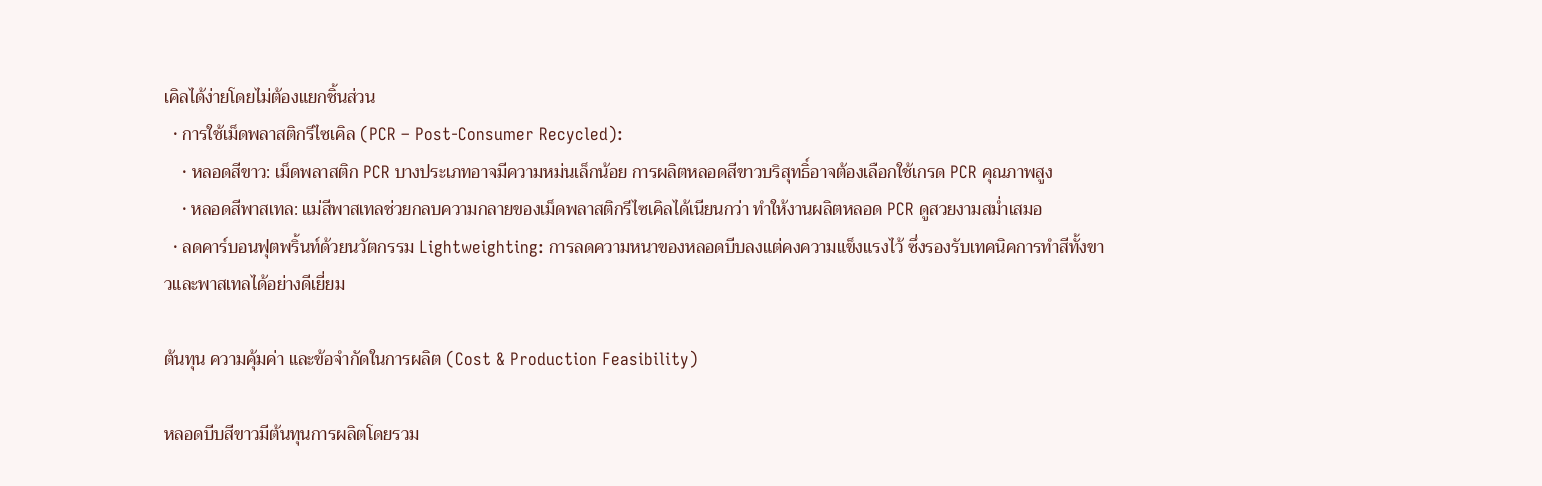เคิลได้ง่ายโดยไม่ต้องแยกชิ้นส่วน
  • การใช้เม็ดพลาสติกรีไซเคิล (PCR – Post-Consumer Recycled):
    • หลอดสีขาว: เม็ดพลาสติก PCR บางประเภทอาจมีความหม่นเล็กน้อย การผลิตหลอดสีขาวบริสุทธิ์อาจต้องเลือกใช้เกรด PCR คุณภาพสูง
    • หลอดสีพาสเทล: แม่สีพาสเทลช่วยกลบความกลายของเม็ดพลาสติกรีไซเคิลได้เนียนกว่า ทำให้งานผลิตหลอด PCR ดูสวยงามสม่ำเสมอ
  • ลดคาร์บอนฟุตพริ้นท์ด้วยนวัตกรรม Lightweighting: การลดความหนาของหลอดบีบลงแต่คงความแข็งแรงไว้ ซึ่งรองรับเทคนิคการทำสีทั้งขาวและพาสเทลได้อย่างดีเยี่ยม

ต้นทุน ความคุ้มค่า และข้อจำกัดในการผลิต (Cost & Production Feasibility)

หลอดบีบสีขาวมีต้นทุนการผลิตโดยรวม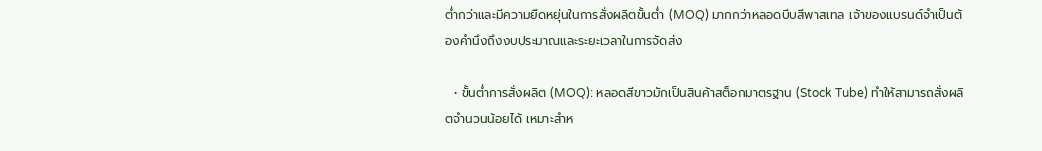ต่ำกว่าและมีความยืดหยุ่นในการสั่งผลิตขั้นต่ำ (MOQ) มากกว่าหลอดบีบสีพาสเทล เจ้าของแบรนด์จำเป็นต้องคำนึงถึงงบประมาณและระยะเวลาในการจัดส่ง

  • ขั้นต่ำการสั่งผลิต (MOQ): หลอดสีขาวมักเป็นสินค้าสต็อกมาตรฐาน (Stock Tube) ทำให้สามารถสั่งผลิตจำนวนน้อยได้ เหมาะสำห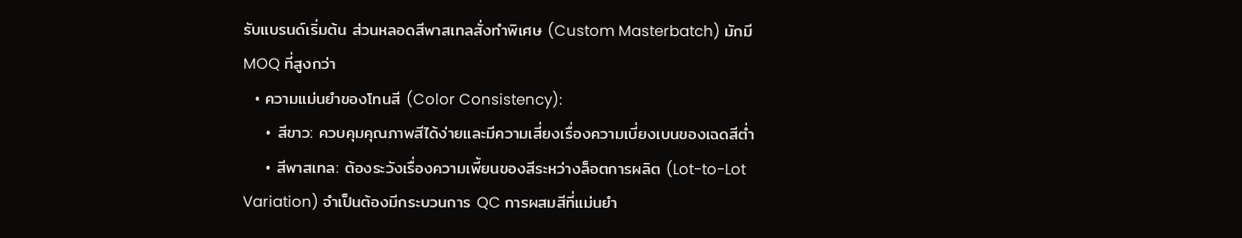รับแบรนด์เริ่มต้น ส่วนหลอดสีพาสเทลสั่งทำพิเศษ (Custom Masterbatch) มักมี MOQ ที่สูงกว่า
  • ความแม่นยำของโทนสี (Color Consistency):
    • สีขาว: ควบคุมคุณภาพสีได้ง่ายและมีความเสี่ยงเรื่องความเบี่ยงเบนของเฉดสีต่ำ
    • สีพาสเทล: ต้องระวังเรื่องความเพี้ยนของสีระหว่างล็อตการผลิต (Lot-to-Lot Variation) จำเป็นต้องมีกระบวนการ QC การผสมสีที่แม่นยำ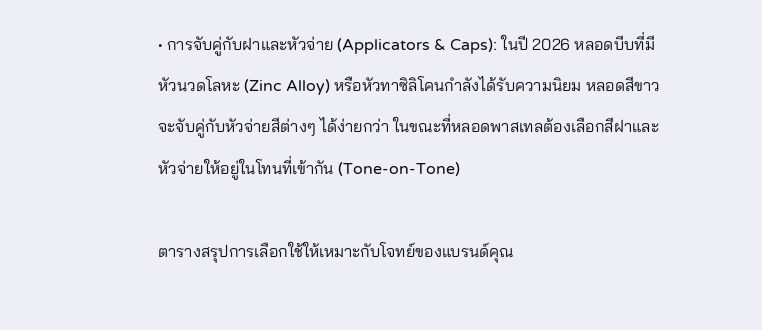• การจับคู่กับฝาและหัวจ่าย (Applicators & Caps): ในปี 2026 หลอดบีบที่มีหัวนวดโลหะ (Zinc Alloy) หรือหัวทาซิลิโคนกำลังได้รับความนิยม หลอดสีขาวจะจับคู่กับหัวจ่ายสีต่างๆ ได้ง่ายกว่า ในขณะที่หลอดพาสเทลต้องเลือกสีฝาและหัวจ่ายให้อยู่ในโทนที่เข้ากัน (Tone-on-Tone)

ตารางสรุปการเลือกใช้ให้เหมาะกับโจทย์ของแบรนด์คุณ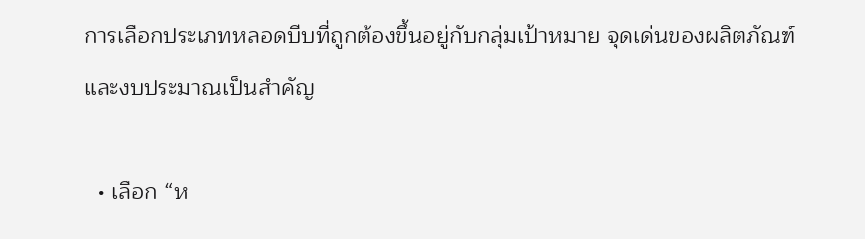การเลือกประเภทหลอดบีบที่ถูกต้องขึ้นอยู่กับกลุ่มเป้าหมาย จุดเด่นของผลิตภัณฑ์ และงบประมาณเป็นสำคัญ

  • เลือก “ห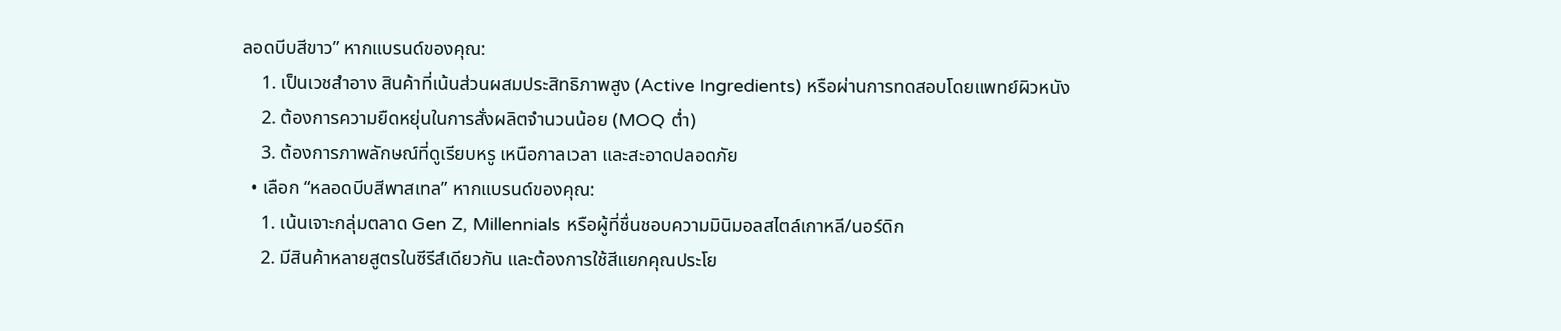ลอดบีบสีขาว” หากแบรนด์ของคุณ:
    1. เป็นเวชสำอาง สินค้าที่เน้นส่วนผสมประสิทธิภาพสูง (Active Ingredients) หรือผ่านการทดสอบโดยแพทย์ผิวหนัง
    2. ต้องการความยืดหยุ่นในการสั่งผลิตจำนวนน้อย (MOQ ต่ำ)
    3. ต้องการภาพลักษณ์ที่ดูเรียบหรู เหนือกาลเวลา และสะอาดปลอดภัย
  • เลือก “หลอดบีบสีพาสเทล” หากแบรนด์ของคุณ:
    1. เน้นเจาะกลุ่มตลาด Gen Z, Millennials หรือผู้ที่ชื่นชอบความมินิมอลสไตล์เกาหลี/นอร์ดิก
    2. มีสินค้าหลายสูตรในซีรีส์เดียวกัน และต้องการใช้สีแยกคุณประโย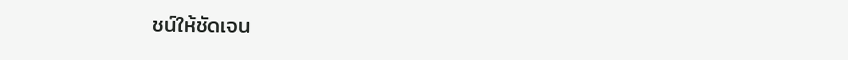ชน์ให้ชัดเจน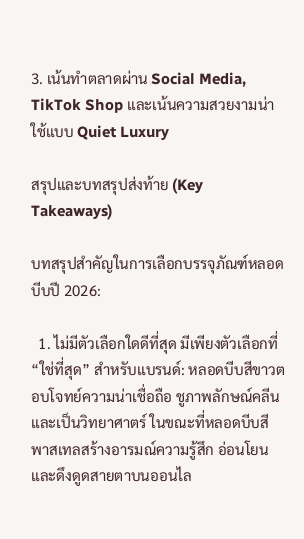3. เน้นทำตลาดผ่าน Social Media, TikTok Shop และเน้นความสวยงามน่าใช้แบบ Quiet Luxury

สรุปและบทสรุปส่งท้าย (Key Takeaways)

บทสรุปสำคัญในการเลือกบรรจุภัณฑ์หลอดบีบปี 2026:

  1. ไม่มีตัวเลือกใดดีที่สุด มีเพียงตัวเลือกที่ “ใช่ที่สุด” สำหรับแบรนด์: หลอดบีบสีขาวตอบโจทย์ความน่าเชื่อถือ ชูภาพลักษณ์คลีนและเป็นวิทยาศาตร์ ในขณะที่หลอดบีบสีพาสเทลสร้างอารมณ์ความรู้สึก อ่อนโยน และดึงดูดสายตาบนออนไล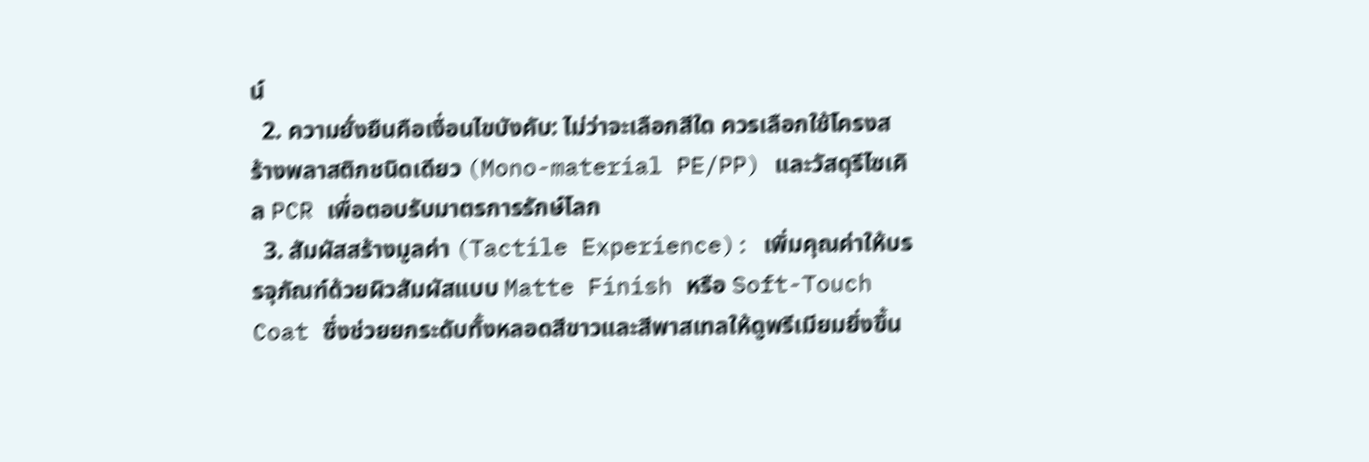น์
  2. ความยั่งยืนคือเงื่อนไขบังคับ: ไม่ว่าจะเลือกสีใด ควรเลือกใช้โครงสร้างพลาสติกชนิดเดียว (Mono-material PE/PP) และวัสดุรีไซเคิล PCR เพื่อตอบรับมาตรการรักษ์โลก
  3. สัมผัสสร้างมูลค่า (Tactile Experience): เพิ่มคุณค่าให้บรรจุภัณฑ์ด้วยผิวสัมผัสแบบ Matte Finish หรือ Soft-Touch Coat ซึ่งช่วยยกระดับทั้งหลอดสีขาวและสีพาสเทลให้ดูพรีเมียมยิ่งขึ้น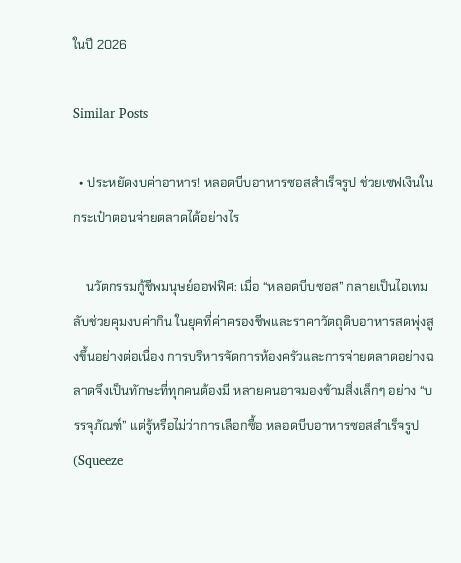ในปี 2026

Similar Posts

  • ประหยัดงบค่าอาหาร! หลอดบีบอาหารซอสสำเร็จรูป ช่วยเซฟเงินในกระเป๋าตอนจ่ายตลาดได้อย่างไร

    นวัตกรรมกู้ชีพมนุษย์ออฟฟิศ: เมื่อ “หลอดบีบซอส” กลายเป็นไอเทมลับช่วยคุมงบค่ากิน ในยุคที่ค่าครองชีพและราคาวัตถุดิบอาหารสดพุ่งสูงขึ้นอย่างต่อเนื่อง การบริหารจัดการห้องครัวและการจ่ายตลาดอย่างฉลาดจึงเป็นทักษะที่ทุกคนต้องมี หลายคนอาจมองข้ามสิ่งเล็กๆ อย่าง “บรรจุภัณฑ์” แต่รู้หรือไม่ว่าการเลือกซื้อ หลอดบีบอาหารซอสสำเร็จรูป (Squeeze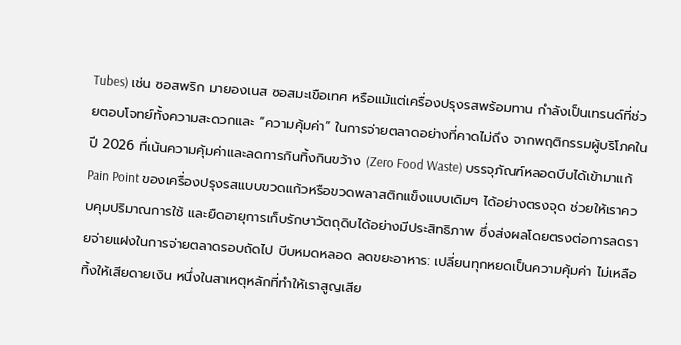Tubes) เช่น ซอสพริก มายองเนส ซอสมะเขือเทศ หรือแม้แต่เครื่องปรุงรสพร้อมทาน กำลังเป็นเทรนด์ที่ช่วยตอบโจทย์ทั้งความสะดวกและ “ความคุ้มค่า” ในการจ่ายตลาดอย่างที่คาดไม่ถึง จากพฤติกรรมผู้บริโภคในปี 2026 ที่เน้นความคุ้มค่าและลดการกินทิ้งกินขว้าง (Zero Food Waste) บรรจุภัณฑ์หลอดบีบได้เข้ามาแก้ Pain Point ของเครื่องปรุงรสแบบขวดแก้วหรือขวดพลาสติกแข็งแบบเดิมๆ ได้อย่างตรงจุด ช่วยให้เราควบคุมปริมาณการใช้ และยืดอายุการเก็บรักษาวัตถุดิบได้อย่างมีประสิทธิภาพ ซึ่งส่งผลโดยตรงต่อการลดรายจ่ายแฝงในการจ่ายตลาดรอบถัดไป บีบหมดหลอด ลดขยะอาหาร: เปลี่ยนทุกหยดเป็นความคุ้มค่า ไม่เหลือทิ้งให้เสียดายเงิน หนึ่งในสาเหตุหลักที่ทำให้เราสูญเสีย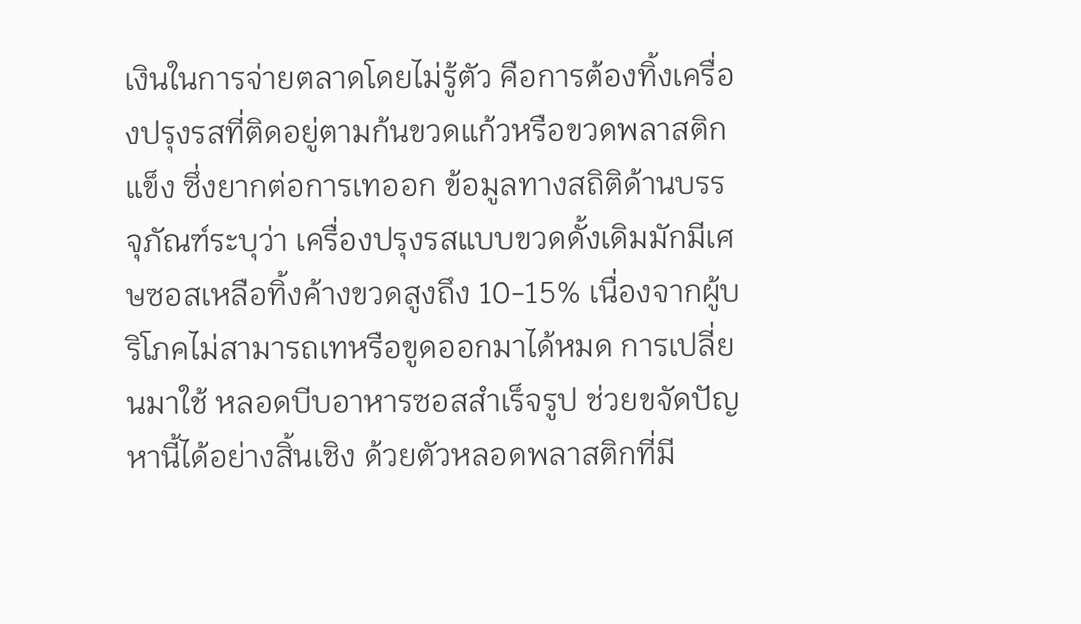เงินในการจ่ายตลาดโดยไม่รู้ตัว คือการต้องทิ้งเครื่องปรุงรสที่ติดอยู่ตามก้นขวดแก้วหรือขวดพลาสติกแข็ง ซึ่งยากต่อการเทออก ข้อมูลทางสถิติด้านบรรจุภัณฑ์ระบุว่า เครื่องปรุงรสแบบขวดดั้งเดิมมักมีเศษซอสเหลือทิ้งค้างขวดสูงถึง 10-15% เนื่องจากผู้บริโภคไม่สามารถเทหรือขูดออกมาได้หมด การเปลี่ยนมาใช้ หลอดบีบอาหารซอสสำเร็จรูป ช่วยขจัดปัญหานี้ได้อย่างสิ้นเชิง ด้วยตัวหลอดพลาสติกที่มี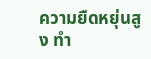ความยืดหยุ่นสูง ทำ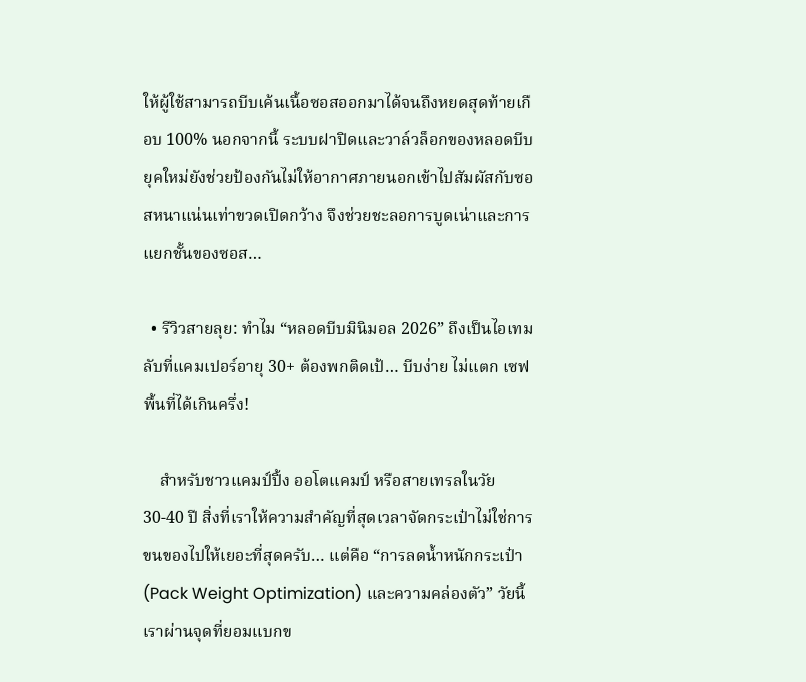ให้ผู้ใช้สามารถบีบเค้นเนื้อซอสออกมาได้จนถึงหยดสุดท้ายเกือบ 100% นอกจากนี้ ระบบฝาปิดและวาล์วล็อกของหลอดบีบยุคใหม่ยังช่วยป้องกันไม่ให้อากาศภายนอกเข้าไปสัมผัสกับซอสหนาแน่นเท่าขวดเปิดกว้าง จึงช่วยชะลอการบูดเน่าและการแยกชั้นของซอส…

  • รีวิวสายลุย: ทำไม “หลอดบีบมินิมอล 2026” ถึงเป็นไอเทมลับที่แคมเปอร์อายุ 30+ ต้องพกติดเป้… บีบง่าย ไม่แตก เซฟพื้นที่ได้เกินครึ่ง!

    สำหรับชาวแคมป์ปิ้ง ออโตแคมป์ หรือสายเทรลในวัย 30-40 ปี สิ่งที่เราให้ความสำคัญที่สุดเวลาจัดกระเป๋าไม่ใช่การขนของไปให้เยอะที่สุดครับ… แต่คือ “การลดน้ำหนักกระเป๋า (Pack Weight Optimization) และความคล่องตัว” วัยนี้เราผ่านจุดที่ยอมแบกข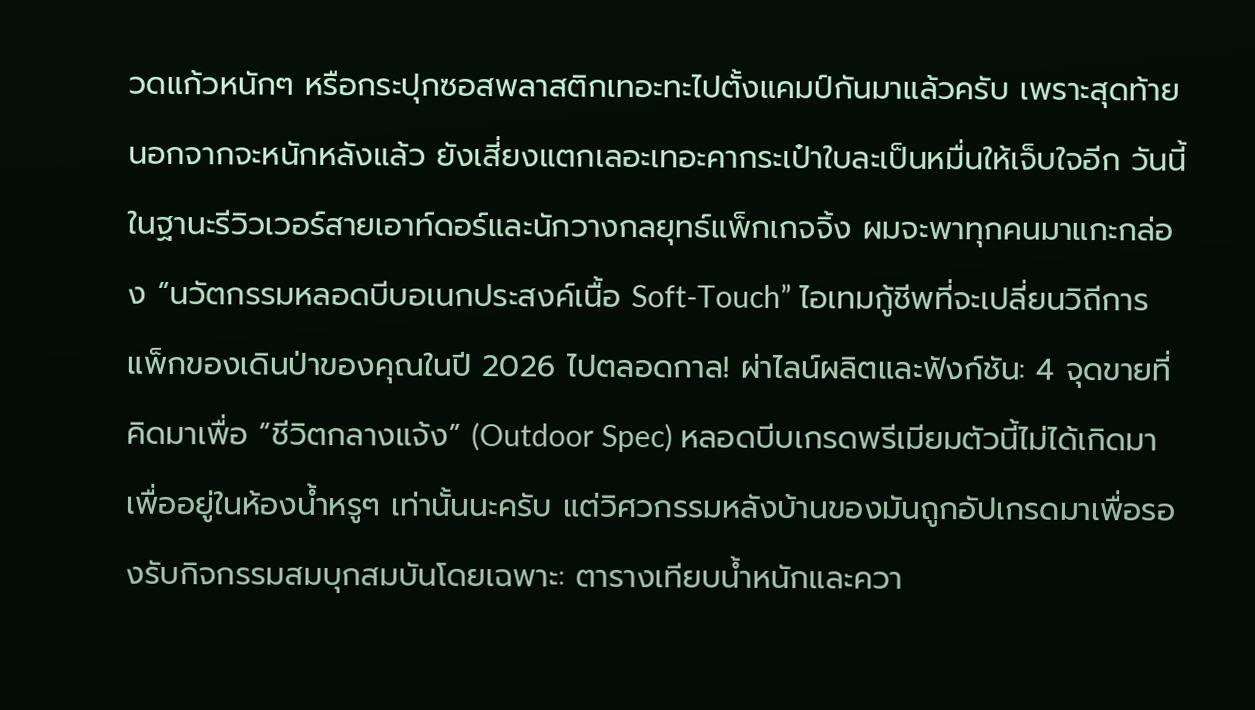วดแก้วหนักๆ หรือกระปุกซอสพลาสติกเทอะทะไปตั้งแคมป์กันมาแล้วครับ เพราะสุดท้ายนอกจากจะหนักหลังแล้ว ยังเสี่ยงแตกเลอะเทอะคากระเป๋าใบละเป็นหมื่นให้เจ็บใจอีก วันนี้ในฐานะรีวิวเวอร์สายเอาท์ดอร์และนักวางกลยุทธ์แพ็กเกจจิ้ง ผมจะพาทุกคนมาแกะกล่อง “นวัตกรรมหลอดบีบอเนกประสงค์เนื้อ Soft-Touch” ไอเทมกู้ชีพที่จะเปลี่ยนวิถีการแพ็กของเดินป่าของคุณในปี 2026 ไปตลอดกาล! ผ่าไลน์ผลิตและฟังก์ชัน: 4 จุดขายที่คิดมาเพื่อ “ชีวิตกลางแจ้ง” (Outdoor Spec) หลอดบีบเกรดพรีเมียมตัวนี้ไม่ได้เกิดมาเพื่ออยู่ในห้องน้ำหรูๆ เท่านั้นนะครับ แต่วิศวกรรมหลังบ้านของมันถูกอัปเกรดมาเพื่อรองรับกิจกรรมสมบุกสมบันโดยเฉพาะ: ตารางเทียบน้ำหนักและควา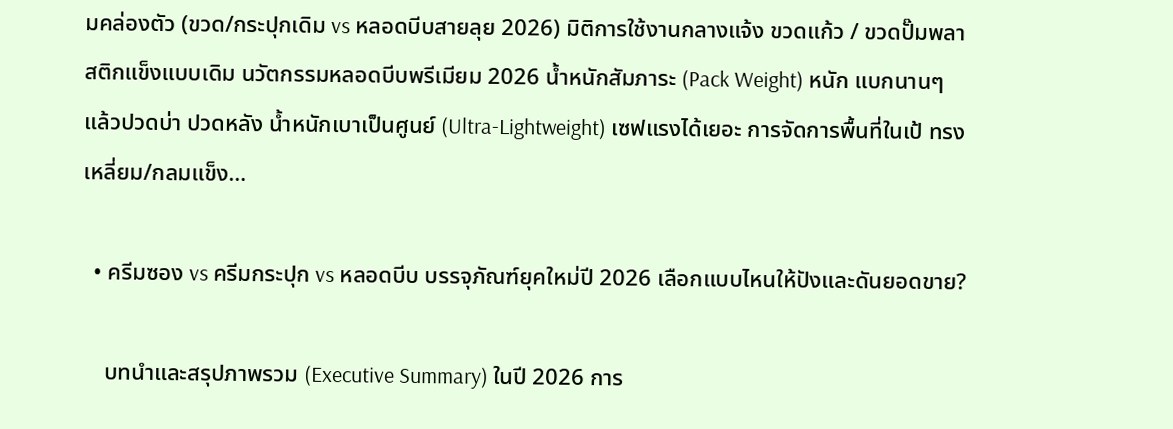มคล่องตัว (ขวด/กระปุกเดิม vs หลอดบีบสายลุย 2026) มิติการใช้งานกลางแจ้ง ขวดแก้ว / ขวดปั๊มพลาสติกแข็งแบบเดิม นวัตกรรมหลอดบีบพรีเมียม 2026 น้ำหนักสัมภาระ (Pack Weight) หนัก แบกนานๆ แล้วปวดบ่า ปวดหลัง น้ำหนักเบาเป็นศูนย์ (Ultra-Lightweight) เซฟแรงได้เยอะ การจัดการพื้นที่ในเป้ ทรงเหลี่ยม/กลมแข็ง…

  • ครีมซอง vs ครีมกระปุก vs หลอดบีบ บรรจุภัณฑ์ยุคใหม่ปี 2026 เลือกแบบไหนให้ปังและดันยอดขาย?

    บทนำและสรุปภาพรวม (Executive Summary) ในปี 2026 การ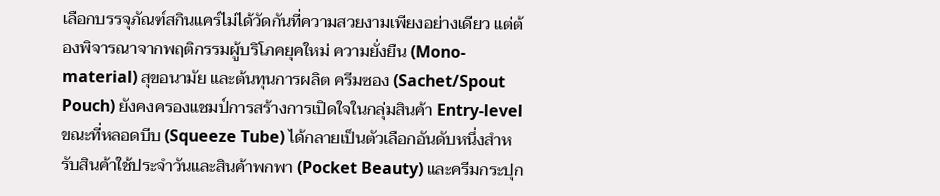เลือกบรรจุภัณฑ์สกินแคร์ไม่ได้วัดกันที่ความสวยงามเพียงอย่างเดียว แต่ต้องพิจารณาจากพฤติกรรมผู้บริโภคยุคใหม่ ความยั่งยืน (Mono-material) สุขอนามัย และต้นทุนการผลิต ครีมซอง (Sachet/Spout Pouch) ยังคงครองแชมป์การสร้างการเปิดใจในกลุ่มสินค้า Entry-level ขณะที่หลอดบีบ (Squeeze Tube) ได้กลายเป็นตัวเลือกอันดับหนึ่งสำหรับสินค้าใช้ประจำวันและสินค้าพกพา (Pocket Beauty) และครีมกระปุก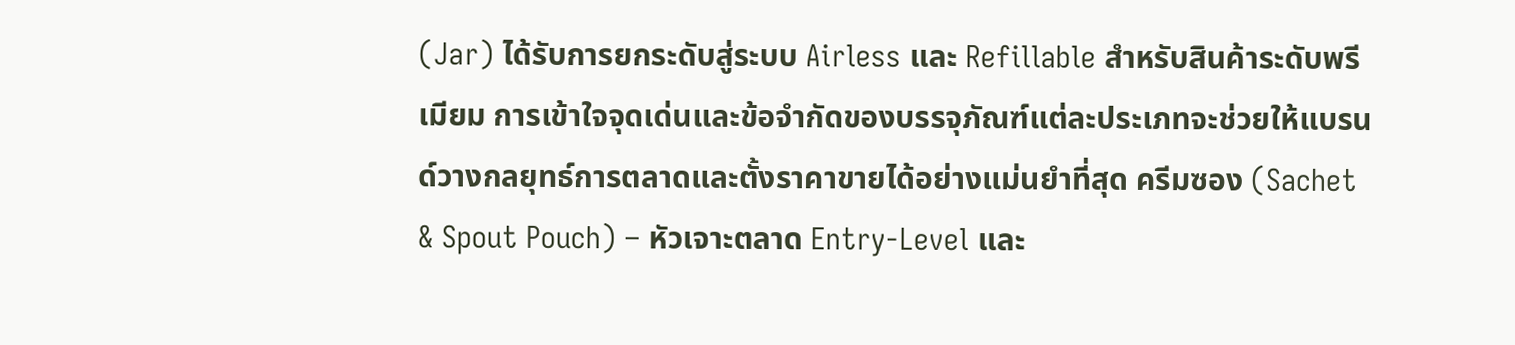(Jar) ได้รับการยกระดับสู่ระบบ Airless และ Refillable สำหรับสินค้าระดับพรีเมียม การเข้าใจจุดเด่นและข้อจำกัดของบรรจุภัณฑ์แต่ละประเภทจะช่วยให้แบรนด์วางกลยุทธ์การตลาดและตั้งราคาขายได้อย่างแม่นยำที่สุด ครีมซอง (Sachet & Spout Pouch) – หัวเจาะตลาด Entry-Level และ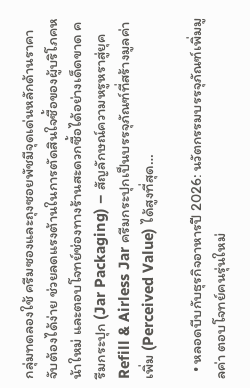กลุ่มทดลองใช้ ครีมซองและถุงซอยพัชมีจุดเด่นหลักด้านราคาจับต้องได้ง่าย ช่วยลดแรงต้านในการตัดสินใจซื้อของผู้บริโภคหน้าใหม่ และตอบโจทย์ช่องทางร้านสะดวกซื้อได้อย่างเด็ดขาด ครีมกระปุก (Jar Packaging) – สัญลักษณ์ความหรูหราสู่ยุค Refill & Airless Jar ครีมกระปุกเป็นบรรจุภัณฑ์ที่สร้างมูลค่าเพิ่ม (Perceived Value) ได้สูงที่สุด…

  • หลอดบีบกับธุรกิจอาหารปี 2026: นวัตกรรมบรรจุภัณฑ์เพิ่มมูลค่า ตอบโจทย์คนรุ่นใหม่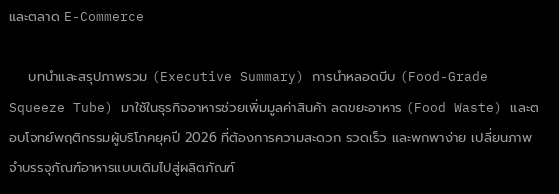และตลาด E-Commerce

    บทนำและสรุปภาพรวม (Executive Summary) การนำหลอดบีบ (Food-Grade Squeeze Tube) มาใช้ในธุรกิจอาหารช่วยเพิ่มมูลค่าสินค้า ลดขยะอาหาร (Food Waste) และตอบโจทย์พฤติกรรมผู้บริโภคยุคปี 2026 ที่ต้องการความสะดวก รวดเร็ว และพกพาง่าย เปลี่ยนภาพจำบรรจุภัณฑ์อาหารแบบเดิมไปสู่ผลิตภัณฑ์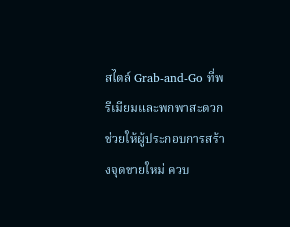สไตล์ Grab-and-Go ที่พรีเมียมและพกพาสะดวก ช่วยให้ผู้ประกอบการสร้างจุดขายใหม่ ควบ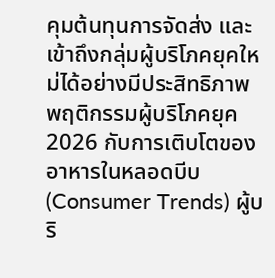คุมต้นทุนการจัดส่ง และเข้าถึงกลุ่มผู้บริโภคยุคใหม่ได้อย่างมีประสิทธิภาพ พฤติกรรมผู้บริโภคยุค 2026 กับการเติบโตของอาหารในหลอดบีบ (Consumer Trends) ผู้บริ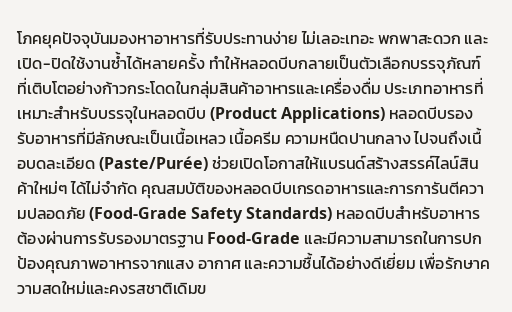โภคยุคปัจจุบันมองหาอาหารที่รับประทานง่าย ไม่เลอะเทอะ พกพาสะดวก และเปิด-ปิดใช้งานซ้ำได้หลายครั้ง ทำให้หลอดบีบกลายเป็นตัวเลือกบรรจุภัณฑ์ที่เติบโตอย่างก้าวกระโดดในกลุ่มสินค้าอาหารและเครื่องดื่ม ประเภทอาหารที่เหมาะสำหรับบรรจุในหลอดบีบ (Product Applications) หลอดบีบรองรับอาหารที่มีลักษณะเป็นเนื้อเหลว เนื้อครีม ความหนืดปานกลาง ไปจนถึงเนื้อบดละเอียด (Paste/Purée) ช่วยเปิดโอกาสให้แบรนด์สร้างสรรค์ไลน์สินค้าใหม่ๆ ได้ไม่จำกัด คุณสมบัติของหลอดบีบเกรดอาหารและการการันตีความปลอดภัย (Food-Grade Safety Standards) หลอดบีบสำหรับอาหารต้องผ่านการรับรองมาตรฐาน Food-Grade และมีความสามารถในการปกป้องคุณภาพอาหารจากแสง อากาศ และความชื้นได้อย่างดีเยี่ยม เพื่อรักษาความสดใหม่และคงรสชาติเดิมข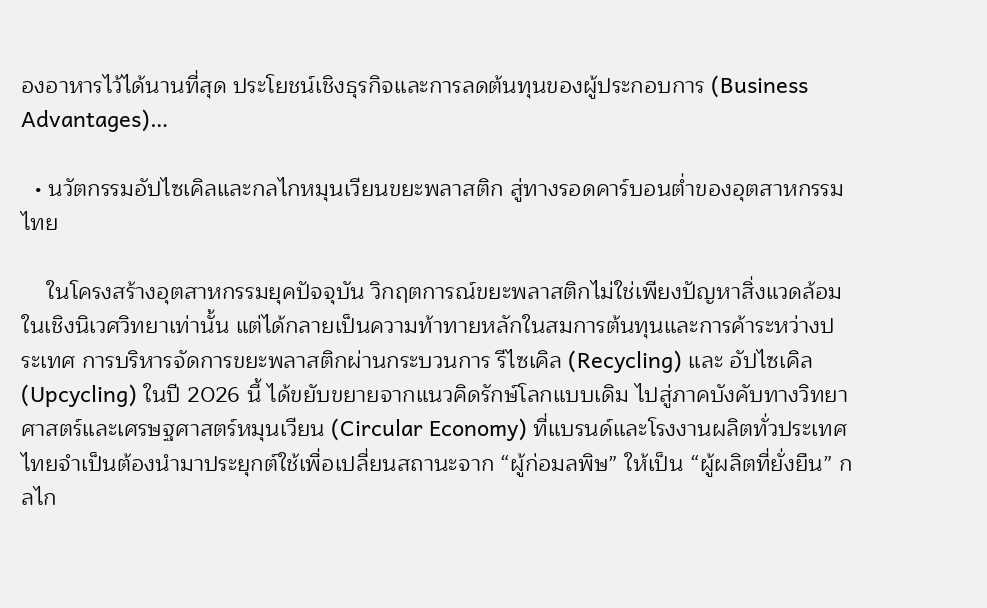องอาหารไว้ได้นานที่สุด ประโยชน์เชิงธุรกิจและการลดต้นทุนของผู้ประกอบการ (Business Advantages)…

  • นวัตกรรมอัปไซเคิลและกลไกหมุนเวียนขยะพลาสติก สู่ทางรอดคาร์บอนต่ำของอุตสาหกรรมไทย

    ในโครงสร้างอุตสาหกรรมยุคปัจจุบัน วิกฤตการณ์ขยะพลาสติกไม่ใช่เพียงปัญหาสิ่งแวดล้อมในเชิงนิเวศวิทยาเท่านั้น แต่ได้กลายเป็นความท้าทายหลักในสมการต้นทุนและการค้าระหว่างประเทศ การบริหารจัดการขยะพลาสติกผ่านกระบวนการ รีไซเคิล (Recycling) และ อัปไซเคิล (Upcycling) ในปี 2026 นี้ ได้ขยับขยายจากแนวคิดรักษ์โลกแบบเดิม ไปสู่ภาคบังคับทางวิทยาศาสตร์และเศรษฐศาสตร์หมุนเวียน (Circular Economy) ที่แบรนด์และโรงงานผลิตทั่วประเทศไทยจำเป็นต้องนำมาประยุกต์ใช้เพื่อเปลี่ยนสถานะจาก “ผู้ก่อมลพิษ” ให้เป็น “ผู้ผลิตที่ยั่งยืน” กลไก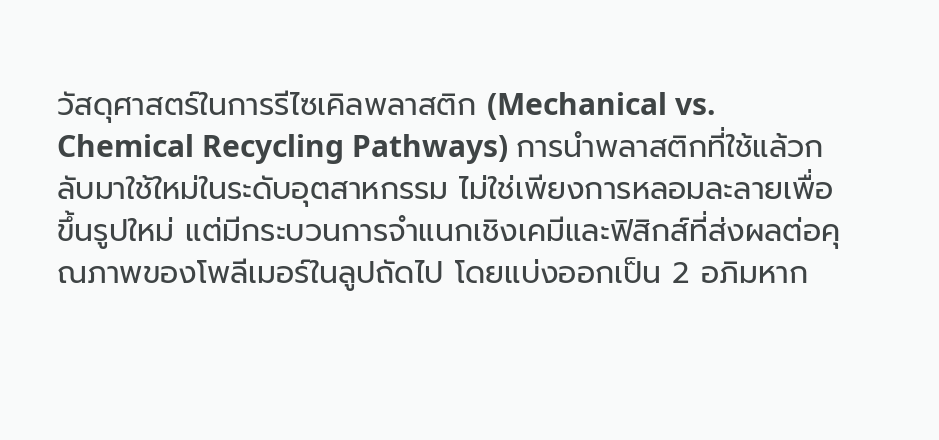วัสดุศาสตร์ในการรีไซเคิลพลาสติก (Mechanical vs. Chemical Recycling Pathways) การนำพลาสติกที่ใช้แล้วกลับมาใช้ใหม่ในระดับอุตสาหกรรม ไม่ใช่เพียงการหลอมละลายเพื่อขึ้นรูปใหม่ แต่มีกระบวนการจำแนกเชิงเคมีและฟิสิกส์ที่ส่งผลต่อคุณภาพของโพลีเมอร์ในลูปถัดไป โดยแบ่งออกเป็น 2 อภิมหาก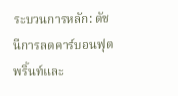ระบวนการหลัก: ดัชนีการลดคาร์บอนฟุตพริ้นท์และ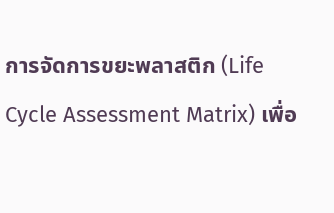การจัดการขยะพลาสติก (Life Cycle Assessment Matrix) เพื่อ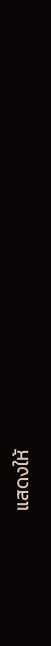แสดงให้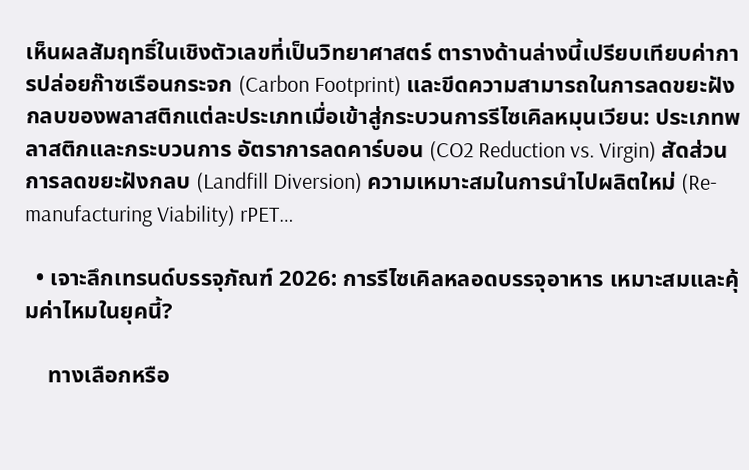เห็นผลสัมฤทธิ์ในเชิงตัวเลขที่เป็นวิทยาศาสตร์ ตารางด้านล่างนี้เปรียบเทียบค่าการปล่อยก๊าซเรือนกระจก (Carbon Footprint) และขีดความสามารถในการลดขยะฝังกลบของพลาสติกแต่ละประเภทเมื่อเข้าสู่กระบวนการรีไซเคิลหมุนเวียน: ประเภทพลาสติกและกระบวนการ อัตราการลดคาร์บอน (CO2 Reduction vs. Virgin) สัดส่วนการลดขยะฝังกลบ (Landfill Diversion) ความเหมาะสมในการนำไปผลิตใหม่ (Re-manufacturing Viability) rPET…

  • เจาะลึกเทรนด์บรรจุภัณฑ์ 2026: การรีไซเคิลหลอดบรรจุอาหาร เหมาะสมและคุ้มค่าไหมในยุคนี้?

    ทางเลือกหรือ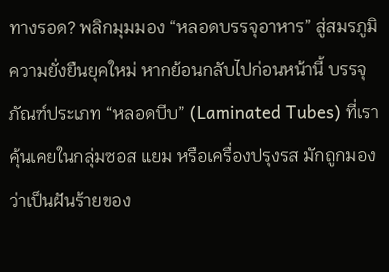ทางรอด? พลิกมุมมอง “หลอดบรรจุอาหาร” สู่สมรภูมิความยั่งยืนยุคใหม่ หากย้อนกลับไปก่อนหน้านี้ บรรจุภัณฑ์ประเภท “หลอดบีบ” (Laminated Tubes) ที่เราคุ้นเคยในกลุ่มซอส แยม หรือเครื่องปรุงรส มักถูกมองว่าเป็นฝันร้ายของ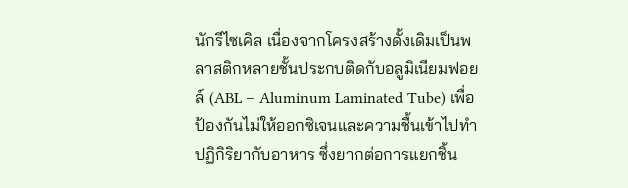นักรีไซเคิล เนื่องจากโครงสร้างดั้งเดิมเป็นพลาสติกหลายชั้นประกบติดกับอลูมิเนียมฟอยล์ (ABL – Aluminum Laminated Tube) เพื่อป้องกันไม่ให้ออกซิเจนและความชื้นเข้าไปทำปฏิกิริยากับอาหาร ซึ่งยากต่อการแยกชิ้น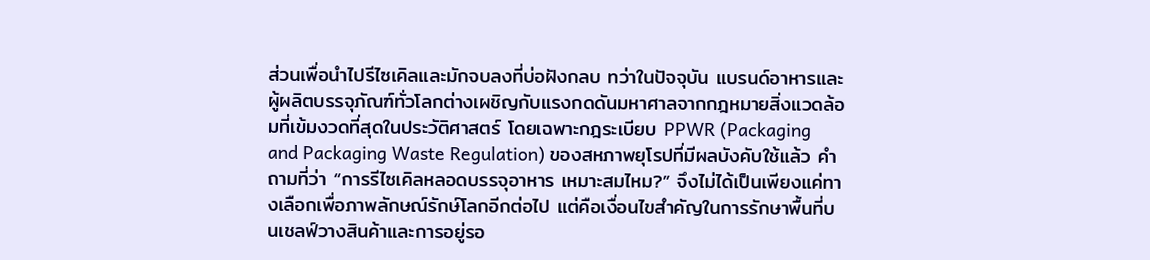ส่วนเพื่อนำไปรีไซเคิลและมักจบลงที่บ่อฝังกลบ ทว่าในปัจจุบัน แบรนด์อาหารและผู้ผลิตบรรจุภัณฑ์ทั่วโลกต่างเผชิญกับแรงกดดันมหาศาลจากกฎหมายสิ่งแวดล้อมที่เข้มงวดที่สุดในประวัติศาสตร์ โดยเฉพาะกฎระเบียบ PPWR (Packaging and Packaging Waste Regulation) ของสหภาพยุโรปที่มีผลบังคับใช้แล้ว คำถามที่ว่า “การรีไซเคิลหลอดบรรจุอาหาร เหมาะสมไหม?” จึงไม่ได้เป็นเพียงแค่ทางเลือกเพื่อภาพลักษณ์รักษ์โลกอีกต่อไป แต่คือเงื่อนไขสำคัญในการรักษาพื้นที่บนเชลฟ์วางสินค้าและการอยู่รอ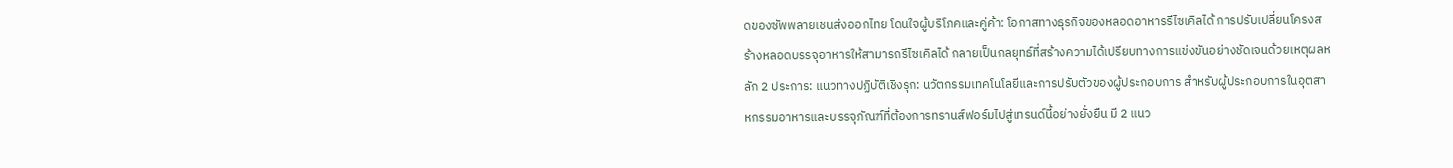ดของซัพพลายเชนส่งออกไทย โดนใจผู้บริโภคและคู่ค้า: โอกาสทางธุรกิจของหลอดอาหารรีไซเคิลได้ การปรับเปลี่ยนโครงสร้างหลอดบรรจุอาหารให้สามารถรีไซเคิลได้ กลายเป็นกลยุทธ์ที่สร้างความได้เปรียบทางการแข่งขันอย่างชัดเจนด้วยเหตุผลหลัก 2 ประการ: แนวทางปฏิบัติเชิงรุก: นวัตกรรมเทคโนโลยีและการปรับตัวของผู้ประกอบการ สำหรับผู้ประกอบการในอุตสาหกรรมอาหารและบรรจุภัณฑ์ที่ต้องการทรานส์ฟอร์มไปสู่เทรนด์นี้อย่างยั่งยืน มี 2 แนว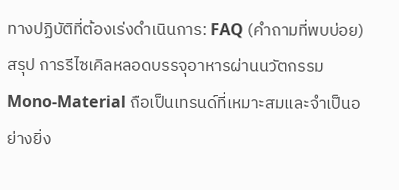ทางปฏิบัติที่ต้องเร่งดำเนินการ: FAQ (คำถามที่พบบ่อย) สรุป การรีไซเคิลหลอดบรรจุอาหารผ่านนวัตกรรม Mono-Material ถือเป็นเทรนด์ที่เหมาะสมและจำเป็นอย่างยิ่ง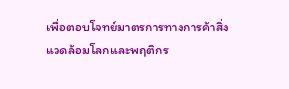เพื่อตอบโจทย์มาตรการทางการค้าสิ่งแวดล้อมโลกและพฤติกร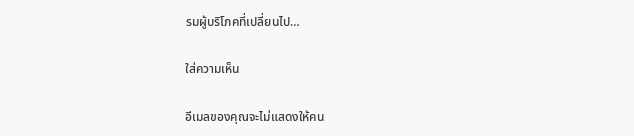รมผู้บริโภคที่เปลี่ยนไป…

ใส่ความเห็น

อีเมลของคุณจะไม่แสดงให้คน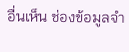อื่นเห็น ช่องข้อมูลจำ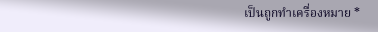เป็นถูกทำเครื่องหมาย *